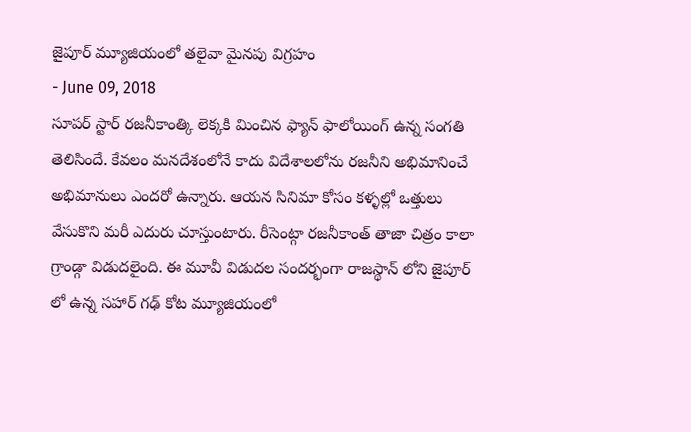జైపూర్ మ్యూజియంలో తలైవా మైనపు విగ్రహం
- June 09, 2018
సూపర్ స్టార్ రజనీకాంత్కి లెక్కకి మించిన ఫ్యాన్ ఫాలోయింగ్ ఉన్న సంగతి తెలిసిందే. కేవలం మనదేశంలోనే కాదు విదేశాలలోను రజనీని అభిమానించే అభిమానులు ఎందరో ఉన్నారు. ఆయన సినిమా కోసం కళ్ళల్లో ఒత్తులు వేసుకొని మరీ ఎదురు చూస్తుంటారు. రీసెంట్గా రజనీకాంత్ తాజా చిత్రం కాలా గ్రాండ్గా విడుదలైంది. ఈ మూవీ విడుదల సందర్భంగా రాజస్థాన్ లోని జైపూర్ లో ఉన్న సహార్ గఢ్ కోట మ్యూజియంలో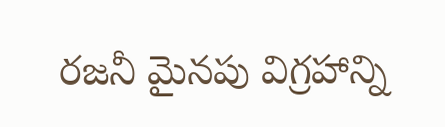రజనీ మైనపు విగ్రహాన్ని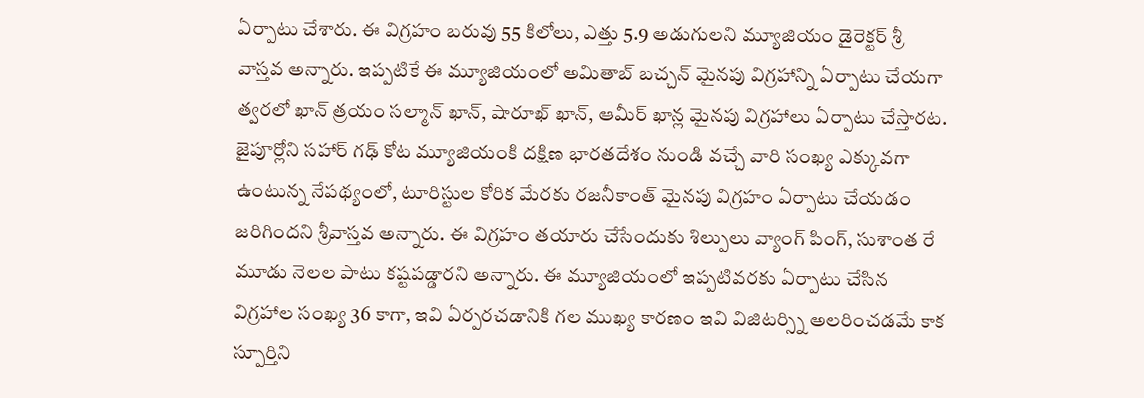ఏర్పాటు చేశారు. ఈ విగ్రహం బరువు 55 కిలోలు, ఎత్తు 5.9 అడుగులని మ్యూజియం డైరెక్టర్ శ్రీ వాస్తవ అన్నారు. ఇప్పటికే ఈ మ్యూజియంలో అమితాబ్ బచ్చన్ మైనపు విగ్రహాన్ని ఏర్పాటు చేయగా త్వరలో ఖాన్ త్రయం సల్మాన్ ఖాన్, షారూఖ్ ఖాన్, ఆమీర్ ఖాన్ల మైనపు విగ్రహాలు ఏర్పాటు చేస్తారట.
జైపూర్లోని సహార్ గఢ్ కోట మ్యూజియంకి దక్షిణ భారతదేశం నుండి వచ్చే వారి సంఖ్య ఎక్కువగా ఉంటున్న నేపథ్యంలో, టూరిస్టుల కోరిక మేరకు రజనీకాంత్ మైనపు విగ్రహం ఏర్పాటు చేయడం జరిగిందని శ్రీవాస్తవ అన్నారు. ఈ విగ్రహం తయారు చేసేందుకు శిల్పులు వ్యాంగ్ పింగ్, సుశాంత రే మూడు నెలల పాటు కష్టపడ్డారని అన్నారు. ఈ మ్యూజియంలో ఇప్పటివరకు ఏర్పాటు చేసిన విగ్రహాల సంఖ్య 36 కాగా, ఇవి ఏర్పరచడానికి గల ముఖ్య కారణం ఇవి విజిటర్స్ని అలరించడమే కాక స్పూర్తిని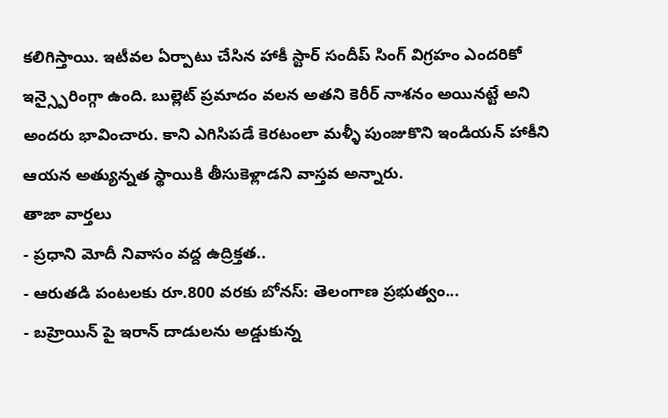కలిగిస్తాయి. ఇటీవల ఏర్పాటు చేసిన హాకీ స్టార్ సందీప్ సింగ్ విగ్రహం ఎందరికో ఇన్స్పైరింగ్గా ఉంది. బుల్లెట్ ప్రమాదం వలన అతని కెరీర్ నాశనం అయినట్టే అని అందరు భావించారు. కాని ఎగిసిపడే కెరటంలా మళ్ళీ పుంజుకొని ఇండియన్ హాకీని ఆయన అత్యున్నత స్థాయికి తీసుకెళ్లాడని వాస్తవ అన్నారు.
తాజా వార్తలు
- ప్రధాని మోదీ నివాసం వద్ద ఉద్రిక్తత..
- ఆరుతడి పంటలకు రూ.800 వరకు బోనస్: తెలంగాణ ప్రభుత్వం...
- బహ్రెయిన్ పై ఇరాన్ దాడులను అడ్డుకున్న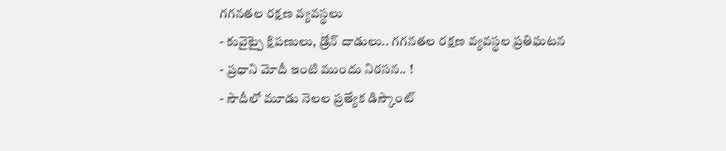గగనతల రక్షణ వ్యవస్థలు
- కువైట్పై క్షిపణులు, డ్రోన్ దాడులు.. గగనతల రక్షణ వ్యవస్థల ప్రతిఘటన
- ప్రధాని మోదీ ఇంటి ముందు నిరసన.. !
- సౌదీలో మూడు నెలల ప్రత్యేక డిస్కౌంట్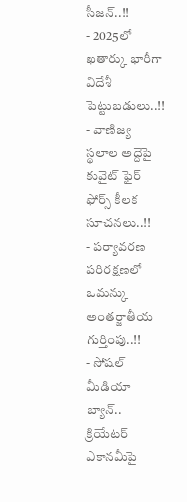సీజన్..!!
- 2025లో ఖతార్కు భారీగా విదేశీ పెట్టుబడులు..!!
- వాణిజ్య స్థలాల అద్దెపై కువైట్ ఫైర్ ఫోర్స్ కీలక సూచనలు..!!
- పర్యావరణ పరిరక్షణలో ఒమన్కు అంతర్జాతీయ గుర్తింపు..!!
- సోషల్ మీడియా బ్యాన్.. క్రియేటర్ ఎకానమీపై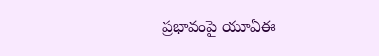ప్రభావంపై యూఏఈ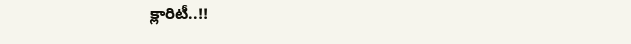క్లారిటీ..!!